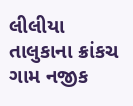લીલીયા તાલુકાના ક્રાંકચ ગામ નજીક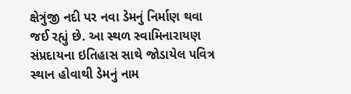ક્ષેત્રુંજી નદી પર નવા ડેમનું નિર્માણ થવા જઈ રહ્યું છે. આ સ્થળ સ્વામિનારાયણ સંપ્રદાયના ઇતિહાસ સાથે જોડાયેલ પવિત્ર સ્થાન હોવાથી ડેમનું નામ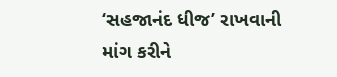‘સહજાનંદ ધીજ’ રાખવાની માંગ કરીને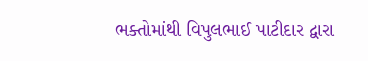ભક્તોમાંથી વિપુલભાઈ પાટીદાર દ્વારા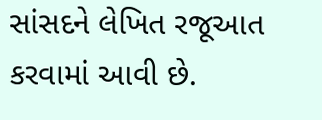સાંસદને લેખિત રજૂઆત કરવામાં આવી છે.